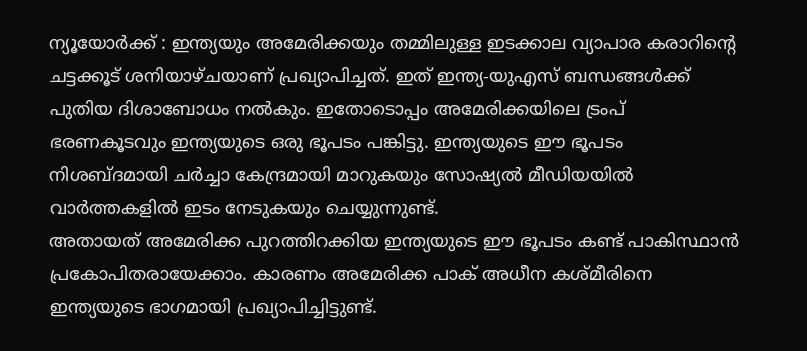ന്യൂയോർക്ക് : ഇന്ത്യയും അമേരിക്കയും തമ്മിലുള്ള ഇടക്കാല വ്യാപാര കരാറിന്റെ ചട്ടക്കൂട് ശനിയാഴ്ചയാണ് പ്രഖ്യാപിച്ചത്. ഇത് ഇന്ത്യ-യുഎസ് ബന്ധങ്ങൾക്ക് പുതിയ ദിശാബോധം നൽകും. ഇതോടൊപ്പം അമേരിക്കയിലെ ട്രംപ് ഭരണകൂടവും ഇന്ത്യയുടെ ഒരു ഭൂപടം പങ്കിട്ടു. ഇന്ത്യയുടെ ഈ ഭൂപടം നിശബ്ദമായി ചർച്ചാ കേന്ദ്രമായി മാറുകയും സോഷ്യൽ മീഡിയയിൽ വാർത്തകളിൽ ഇടം നേടുകയും ചെയ്യുന്നുണ്ട്.
അതായത് അമേരിക്ക പുറത്തിറക്കിയ ഇന്ത്യയുടെ ഈ ഭൂപടം കണ്ട് പാകിസ്ഥാൻ പ്രകോപിതരായേക്കാം. കാരണം അമേരിക്ക പാക് അധീന കശ്മീരിനെ ഇന്ത്യയുടെ ഭാഗമായി പ്രഖ്യാപിച്ചിട്ടുണ്ട്.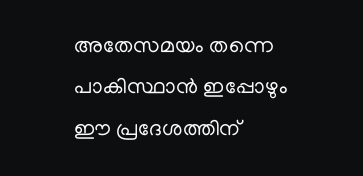അതേസമയം തന്നെ പാകിസ്ഥാൻ ഇപ്പോഴും ഈ പ്രദേശത്തിന്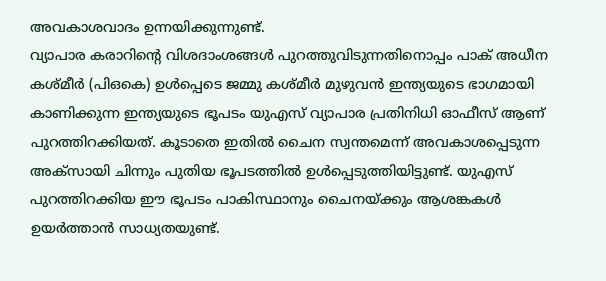അവകാശവാദം ഉന്നയിക്കുന്നുണ്ട്.
വ്യാപാര കരാറിന്റെ വിശദാംശങ്ങൾ പുറത്തുവിടുന്നതിനൊപ്പം പാക് അധീന കശ്മീർ (പിഒകെ) ഉൾപ്പെടെ ജമ്മു കശ്മീർ മുഴുവൻ ഇന്ത്യയുടെ ഭാഗമായി കാണിക്കുന്ന ഇന്ത്യയുടെ ഭൂപടം യുഎസ് വ്യാപാര പ്രതിനിധി ഓഫീസ് ആണ് പുറത്തിറക്കിയത്. കൂടാതെ ഇതിൽ ചൈന സ്വന്തമെന്ന് അവകാശപ്പെടുന്ന അക്സായി ചിന്നും പുതിയ ഭൂപടത്തിൽ ഉൾപ്പെടുത്തിയിട്ടുണ്ട്. യുഎസ് പുറത്തിറക്കിയ ഈ ഭൂപടം പാകിസ്ഥാനും ചൈനയ്ക്കും ആശങ്കകൾ ഉയർത്താൻ സാധ്യതയുണ്ട്.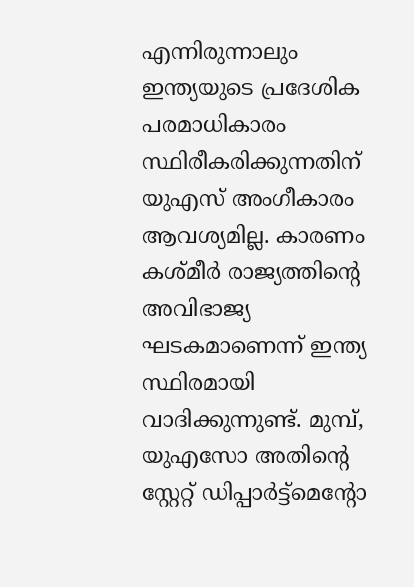എന്നിരുന്നാലും ഇന്ത്യയുടെ പ്രദേശിക പരമാധികാരം സ്ഥിരീകരിക്കുന്നതിന് യുഎസ് അംഗീകാരം ആവശ്യമില്ല. കാരണം കശ്മീർ രാജ്യത്തിന്റെ അവിഭാജ്യ ഘടകമാണെന്ന് ഇന്ത്യ സ്ഥിരമായി വാദിക്കുന്നുണ്ട്. മുമ്പ്, യുഎസോ അതിന്റെ സ്റ്റേറ്റ് ഡിപ്പാർട്ട്മെന്റോ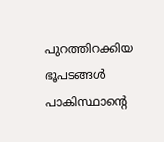പുറത്തിറക്കിയ ഭൂപടങ്ങൾ പാകിസ്ഥാന്റെ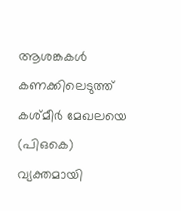ആശങ്കകൾ കണക്കിലെടുത്ത് കശ്മീർ മേഖലയെ (പിഒകെ) വ്യക്തമായി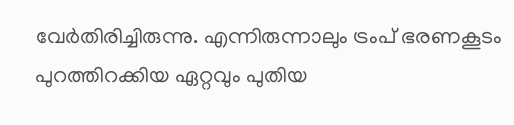വേർതിരിച്ചിരുന്നു. എന്നിരുന്നാലും ട്രംപ് ഭരണകൂടം പുറത്തിറക്കിയ ഏറ്റവും പുതിയ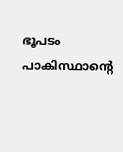ഭൂപടം പാകിസ്ഥാന്റെ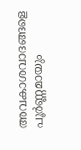അവകാശവാദങ്ങളെ പൂർണ്ണമായും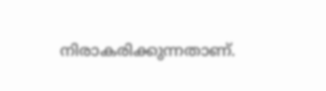നിരാകരിക്കുന്നതാണ്.